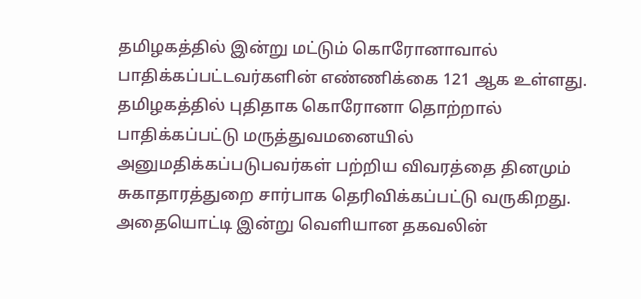தமிழகத்தில் இன்று மட்டும் கொரோனாவால் பாதிக்கப்பட்டவர்களின் எண்ணிக்கை 121 ஆக உள்ளது.
தமிழகத்தில் புதிதாக கொரோனா தொற்றால் பாதிக்கப்பட்டு மருத்துவமனையில் அனுமதிக்கப்படுபவர்கள் பற்றிய விவரத்தை தினமும் சுகாதாரத்துறை சார்பாக தெரிவிக்கப்பட்டு வருகிறது. அதையொட்டி இன்று வெளியான தகவலின்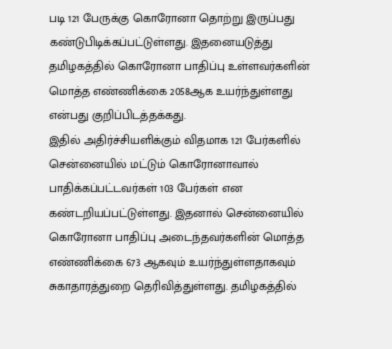படி 121 பேருக்கு கொரோனா தொற்று இருப்பது கண்டுபிடிக்கப்பட்டுள்ளது. இதனையடுத்து தமிழகத்தில் கொரோனா பாதிப்பு உள்ளவர்களின் மொத்த எண்ணிக்கை 2058ஆக உயர்ந்துள்ளது என்பது குறிப்பிடத்தக்கது.
இதில் அதிர்ச்சியளிக்கும் விதமாக 121 பேர்களில் சென்னையில் மட்டும் கொரோனாவால் பாதிக்கப்பட்டவர்கள் 103 பேர்கள் என கண்டறியப்பட்டுள்ளது. இதனால் சென்னையில் கொரோனா பாதிப்பு அடைந்தவர்களின் மொத்த எண்ணிக்கை 673 ஆகவும் உயர்ந்துள்ளதாகவும் சுகாதாரத்துறை தெரிவித்துள்ளது. தமிழகத்தில்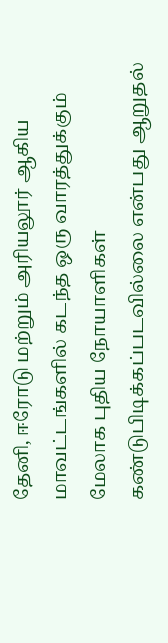தேனி, ஈரோடு மற்றும் அரியலூர் ஆகிய மாவட்டங்களில் கடந்த ஒரு வாரத்துக்கும் மேலாக புதிய நோயாளிகள் கண்டுபிடிக்கப்படவில்லை என்பது ஆறுதல்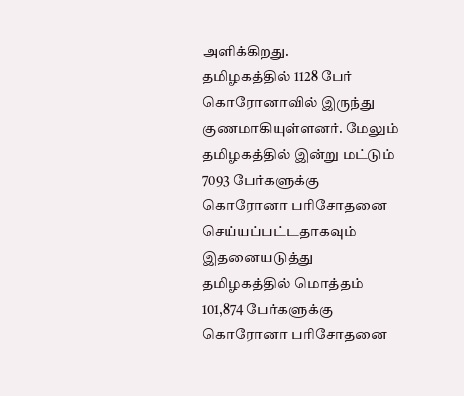அளிக்கிறது.
தமிழகத்தில் 1128 பேர் கொரோனாவில் இருந்து குணமாகியுள்ளனர். மேலும் தமிழகத்தில் இன்று மட்டும் 7093 பேர்களுக்கு கொரோனா பரிசோதனை செய்யப்பட்டதாகவும் இதனையடுத்து தமிழகத்தில் மொத்தம் 101,874 பேர்களுக்கு கொரோனா பரிசோதனை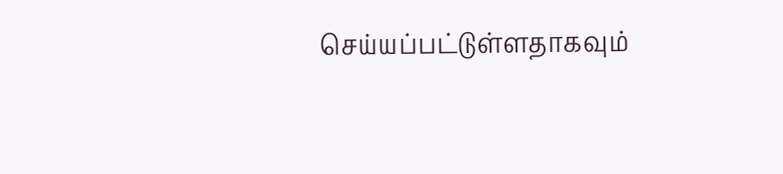செய்யப்பட்டுள்ளதாகவும்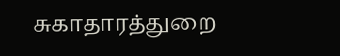சுகாதாரத்துறை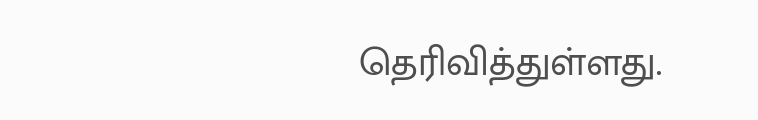தெரிவித்துள்ளது.